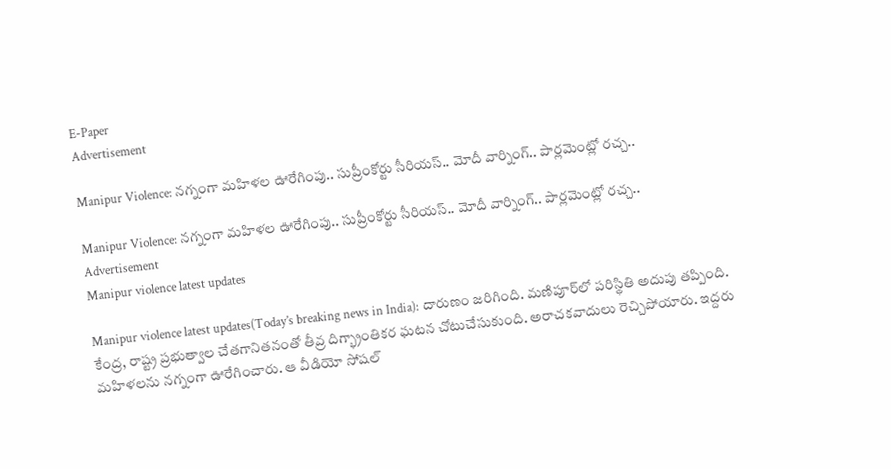E-Paper
Advertisement

Manipur Violence: నగ్నంగా మహిళల ఊరేగింపు.. సుప్రీంకోర్టు సీరియస్.. మోదీ వార్నింగ్.. పార్లమెంట్లో రచ్చ..

Manipur Violence: నగ్నంగా మహిళల ఊరేగింపు.. సుప్రీంకోర్టు సీరియస్.. మోదీ వార్నింగ్.. పార్లమెంట్లో రచ్చ..
Advertisement
Manipur violence latest updates

Manipur violence latest updates(Today’s breaking news in India): దారుణం జరిగింది. మణిపూర్‌లో పరిస్థితి అదుపు తప్పింది. కేంద్ర, రాష్ట్ర ప్రభుత్వాల చేతగానితనంతో తీవ్ర దిగ్భ్రాంతికర ఘటన చోటుచేసుకుంది. అరాచకవాదులు రెచ్చిపోయారు. ఇద్దరు మహిళలను నగ్నంగా ఊరేగించారు. ఆ వీడియో సోషల్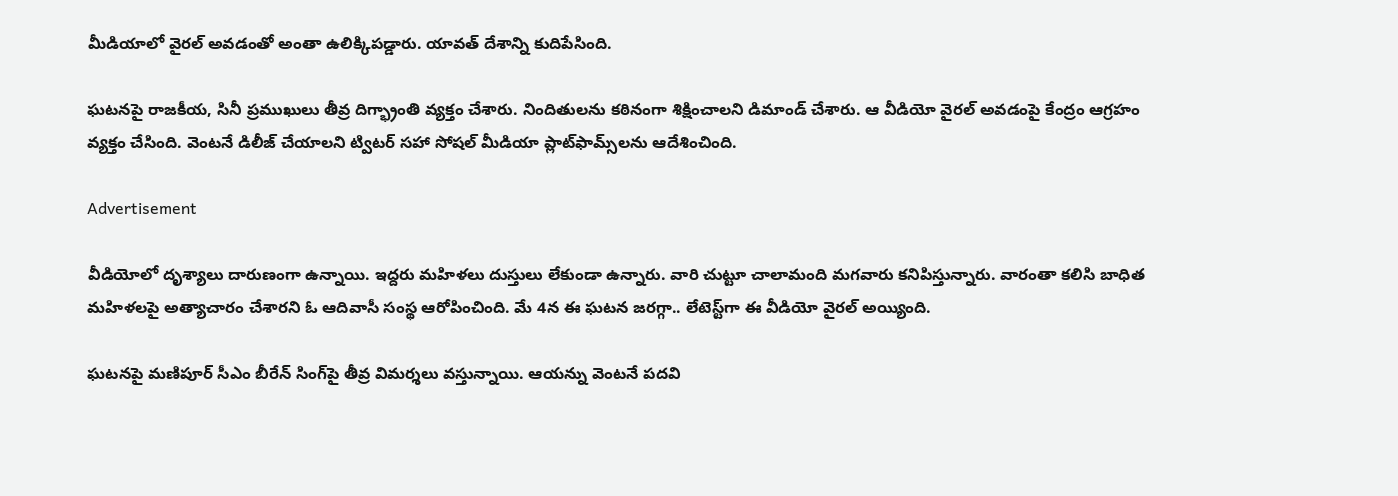మీడియాలో వైరల్ అవడంతో అంతా ఉలిక్కిపడ్డారు. యావత్ దేశాన్ని కుదిపేసింది.

ఘటనపై రాజకీయ, సినీ ప్రముఖులు తీవ్ర దిగ్భ్రాంతి వ్యక్తం చేశారు. నిందితులను కఠినంగా శిక్షించాలని డిమాండ్‌ చేశారు. ఆ వీడియో వైరల్ అవడంపై కేంద్రం ఆగ్రహం వ్యక్తం చేసింది. వెంటనే డిలీజ్ చేయాలని ట్విటర్‌ సహా సోషల్ మీడియా ప్లాట్‌ఫామ్స్‌లను ఆదేశించింది.

Advertisement

వీడియోలో దృశ్యాలు దారుణంగా ఉన్నాయి. ఇద్దరు మహిళలు దుస్తులు లేకుండా ఉన్నారు. వారి చుట్టూ చాలామంది మగవారు కనిపిస్తున్నారు. వారంతా కలిసి బాధిత మహిళలపై అత్యాచారం చేశారని ఓ ఆదివాసీ సంస్థ ఆరోపించింది. మే 4న ఈ ఘటన జరగ్గా.. లేటెస్ట్‌గా ఈ వీడియో వైరల్‌ అయ్యింది.

ఘటనపై మణిపూర్ సీఎం బీరేన్‌ సింగ్‌పై తీవ్ర విమర్శలు వస్తున్నాయి. ఆయన్ను వెంటనే పదవి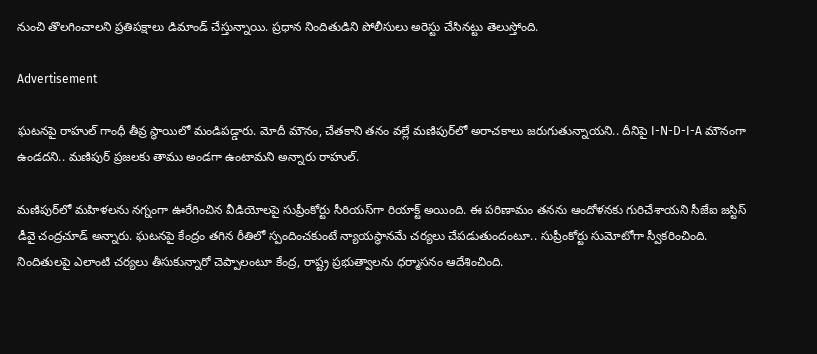నుంచి తొలగించాలని ప్రతిపక్షాలు డిమాండ్‌ చేస్తున్నాయి. ప్రధాన నిందితుడిని పోలీసులు అరెస్టు చేసినట్టు తెలుస్తోంది.

Advertisement

ఘటనపై రాహుల్‌ గాంధీ తీవ్ర స్థాయిలో మండిపడ్డారు. మోదీ మౌనం, చేతకాని తనం వల్లే మణిపుర్‌లో అరాచకాలు జరుగుతున్నాయని.. దీనిపై I-N-D-I-A మౌనంగా ఉండదని.. మణిపుర్‌ ప్రజలకు తాము అండగా ఉంటామని అన్నారు రాహుల్.

మణిపుర్‌లో మహిళలను నగ్నంగా ఊరేగించిన వీడియోలపై సుప్రీంకోర్టు సీరియస్‌గా రియాక్ట్ అయింది. ఈ పరిణామం తనను ఆందోళనకు గురిచేశాయని సీజేఐ జస్టిస్ డీవై చంద్రచూడ్‌ అన్నారు. ఘటనపై కేంద్రం తగిన రీతిలో స్పందించకుంటే న్యాయస్థానమే చర్యలు చేపడుతుందంటూ.. సుప్రీంకోర్టు సుమోటోగా స్వీకరించింది. నిందితులపై ఎలాంటి చర్యలు తీసుకున్నారో చెప్పాలంటూ కేంద్ర, రాష్ట్ర ప్రభుత్వాలను ధర్మాసనం ఆదేశించింది.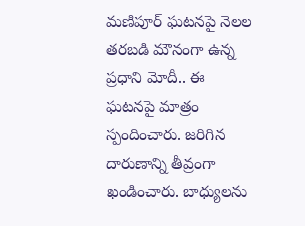మణిపూర్ ఘటనపై నెలల తరబడి మౌనంగా ఉన్న ప్రధాని మోదీ.. ఈ ఘటనపై మాత్రం స్పందించారు. జరిగిన దారుణాన్ని తీవ్రంగా ఖండించారు. బాధ్యులను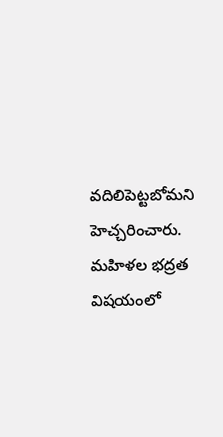వదిలిపెట్టబోమని హెచ్చరించారు. మహిళల భద్రత విషయంలో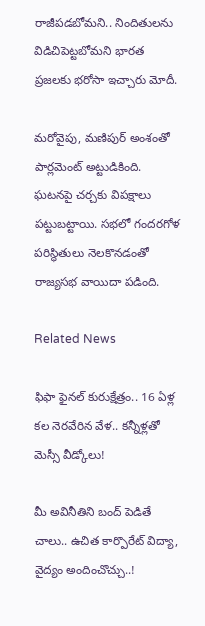రాజీపడబోమని.. నిందితులను విడిచిపెట్టబోమని భారత ప్రజలకు భరోసా ఇచ్చారు మోదీ.

మరోవైపు, మణిపుర్‌ అంశంతో పార్లమెంట్‌ అట్టుడికింది. ఘటనపై చర్చకు విపక్షాలు పట్టుబట్టాయి. సభలో గందరగోళ పరిస్థితులు నెలకొనడంతో రాజ్యసభ వాయిదా పడింది.

Related News

ఫిఫా ఫైనల్ కురుక్షేత్రం.. 16 ఏళ్ల కల నెరవేరిన వేళ.. కన్నీళ్లతో మెస్సీ వీడ్కోలు!

మీ అవినీతిని బంద్ పెడితే చాలు.. ఉచిత కార్పొరేట్ విద్యా, వైద్యం అందించొచ్చు..!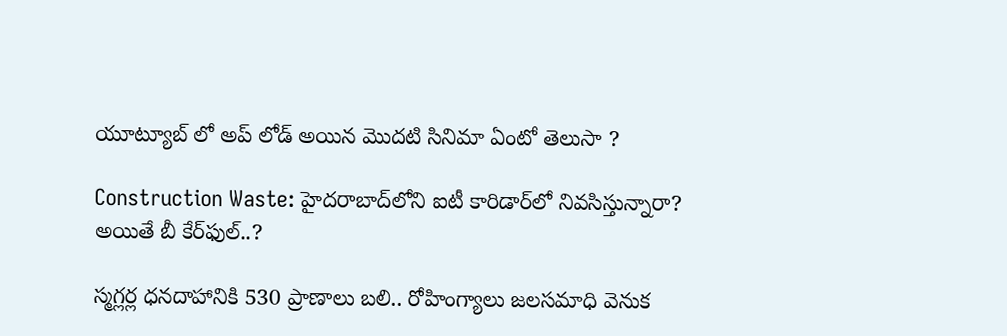యూట్యూబ్ లో అప్ లోడ్ అయిన మొదటి సినిమా ఏంటో తెలుసా ?

Construction Waste: హైదరాబాద్‌లోని ఐటీ కారిడార్‌లో నివసిస్తున్నారా? అయితే బీ కేర్‌ఫుల్..?

స్మగ్లర్ల ధనదాహానికి 530 ప్రాణాలు బలి.. రోహింగ్యాలు జలసమాధి వెనుక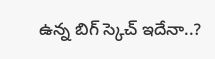ఉన్న బిగ్ స్కెచ్ ఇదేనా..?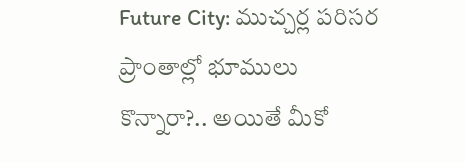Future City: ముచ్చర్ల పరిసర ప్రాంతాల్లో భూములు కొన్నారా?.. అయితే మీకో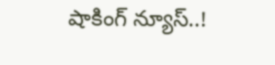షాకింగ్ న్యూస్..!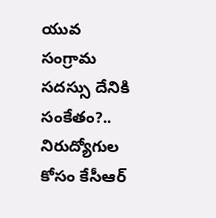యువ సంగ్రామ సదస్సు దేనికి సంకేతం?.. నిరుద్యోగుల కోసం కేసీఆర్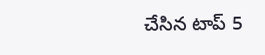చేసిన టాప్ 5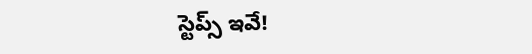స్టెప్స్ ఇవే!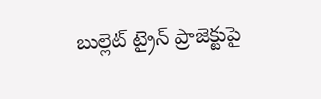బుల్లెట్ ట్రైన్ ప్రాజెక్టుపై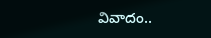వివాదం..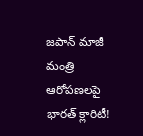జపాన్ మాజీ మంత్రి ఆరోపణలపై భారత్ క్లారిటీ!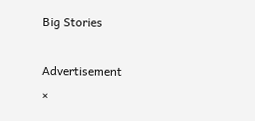Big Stories

Advertisement
×